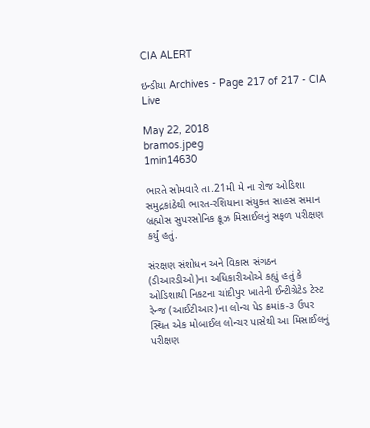CIA ALERT

ઇન્ડીયા Archives - Page 217 of 217 - CIA Live

May 22, 2018
bramos.jpeg
1min14630

ભારતે સોમવારે તા.21મી મે ના રોજ ઓડિશા સમુદ્રકાંઠેથી ભારત-રશિયાના સંયુક્ત સાહસ સમાન બ્રહ્મોસ સુપરસોનિક ક્રૂઝ મિસાઈલનું સફળ પરીક્ષણ કર્યું હતું.

સંરક્ષણ સંશોધન અને વિકાસ સંગઠન (ડીઆરડીઓ)ના અધિકારીઓએ કહ્યું હતું કે ઓડિશાથી નિકટના ચાંદીપુર ખાતેની ઈન્ટીગ્રેટેડ ટેસ્ટ રેન્જ (આઈટીઆર)ના લોન્ચ પેડ ક્રમાંક-૩ ઉપર સ્થિત એક મોબાઈલ લોન્ચર પાસેથી આ મિસાઈલનું પરીક્ષણ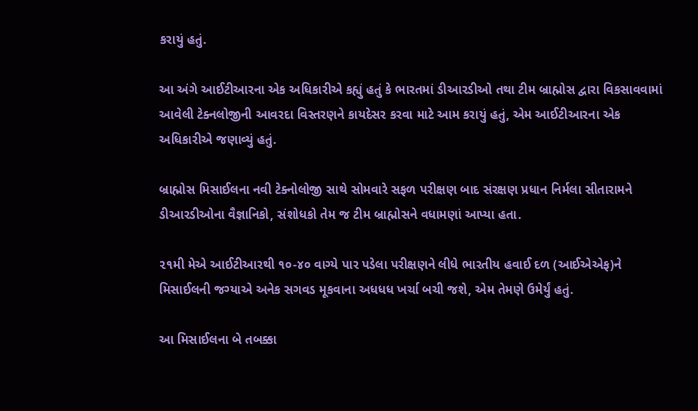કરાયું હતું.

આ અંગે આઈટીઆરના એક અધિકારીએ કહ્યું હતું કે ભારતમાં ડીઆરડીઓ તથા ટીમ બ્રાહ્મોસ દ્વારા વિકસાવવામાં આવેલી ટેક્નલોજીની આવરદા વિસ્તરણને કાયદેસર કરવા માટે આમ કરાયું હતું, એમ આઈટીઆરના એક અધિકારીએ જણાવ્યું હતું.

બ્રાહ્મોસ મિસાઈલના નવી ટેક્નોલોજી સાથે સોમવારે સફળ પરીક્ષણ બાદ સંરક્ષણ પ્રધાન નિર્મલા સીતારામને ડીઆરડીઓના વૈજ્ઞાનિકો, સંશોધકો તેમ જ ટીમ બ્રાહ્મોસને વધામણાં આપ્યા હતા.

૨૧મી મેએ આઈટીઆરથી ૧૦-૪૦ વાગ્યે પાર પડેલા પરીક્ષણને લીધે ભારતીય હવાઈ દળ (આઈએએફ)ને મિસાઈલની જગ્યાએ અનેક સગવડ મૂકવાના અધધધ ખર્ચા બચી જશે, એમ તેમણે ઉમેર્યું હતું.

આ મિસાઈલના બે તબક્કા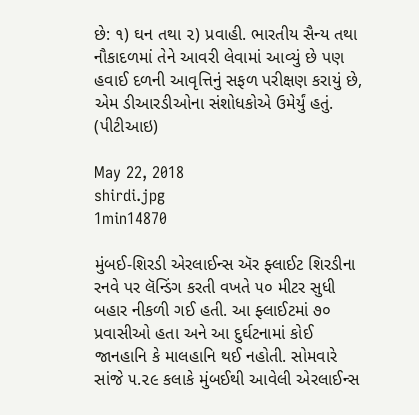છે: ૧) ઘન તથા ૨) પ્રવાહી. ભારતીય સૈન્ય તથા નૌકાદળમાં તેને આવરી લેવામાં આવ્યું છે પણ હવાઈ દળની આવૃત્તિનું સફળ પરીક્ષણ કરાયું છે, એમ ડીઆરડીઓના સંશોધકોએ ઉમેર્યું હતું. (પીટીઆઇ)

May 22, 2018
shirdi.jpg
1min14870

મુંબઈ-શિરડી એરલાઈન્સ ઍર ફ્લાઈટ શિરડીના રનવે પર લૅન્ડિંગ કરતી વખતે ૫૦ મીટર સુધી બહાર નીકળી ગઈ હતી. આ ફ્લાઈટમાં ૭૦ પ્રવાસીઓ હતા અને આ દુર્ઘટનામાં કોઈ જાનહાનિ કે માલહાનિ થઈ નહોતી. સોમવારે સાંજે ૫.૨૯ કલાકે મુંબઈથી આવેલી એરલાઈન્સ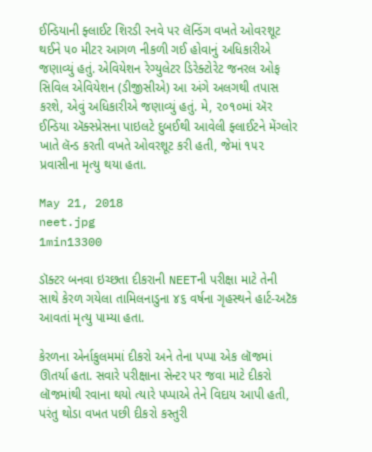ઈન્ડિયાની ફ્લાઈટ શિરડી રનવે પર લૅન્ડિંગ વખતે ઓવરશૂટ થઈને ૫૦ મીટર આગળ નીકળી ગઈ હોવાનું અધિકારીએ જણાવ્યું હતું. એવિયેશન રેગ્યુલેટર ડિરેક્ટોરેટ જનરલ ઓફ સિવિલ એવિયેશન (ડીજીસીએ) આ અંગે અલગથી તપાસ કરશે, એવું અધિકારીએ જણાવ્યું હતું. મે, ૨૦૧૦માં ઍર ઈન્ડિયા ઍક્સ્પ્રેસના પાઇલટે દુબઈથી આવેલી ફ્લાઈટને મેંગ્લોર ખાતે લૅન્ડ કરતી વખતે ઓવરશૂટ કરી હતી, જેમાં ૧૫૨ પ્રવાસીના મૃત્યુ થયા હતા.

May 21, 2018
neet.jpg
1min13300

ડૉક્ટર બનવા ઇચ્છતા દીકરાની NEETની પરીક્ષા માટે તેની સાથે કેરળ ગયેલા તામિલનાડુના ૪૬ વર્ષના ગૃહસ્થને હાર્ટ-અટૅક આવતાં મૃત્યુ પામ્યા હતા.

કેરળના એર્નાકુલમમાં દીકરો અને તેના પપ્પા એક લૉજમાં ઊતર્યા હતા. સવારે પરીક્ષાના સેન્ટર પર જવા માટે દીકરો લૉજમાંથી રવાના થયો ત્યારે પપ્પાએ તેને વિદાય આપી હતી, પરંતુ થોડા વખત પછી દીકરો કસ્તુરી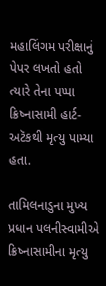મહાલિંગમ પરીક્ષાનું પેપર લખતો હતો ત્યારે તેના પપ્પા ક્રિષ્નાસામી હાર્ટ-અટૅકથી મૃત્યુ પામ્યા હતા.

તામિલનાડુના મુખ્ય પ્રધાન પલનીસ્વામીએ ક્રિષ્નાસામીના મૃત્યુ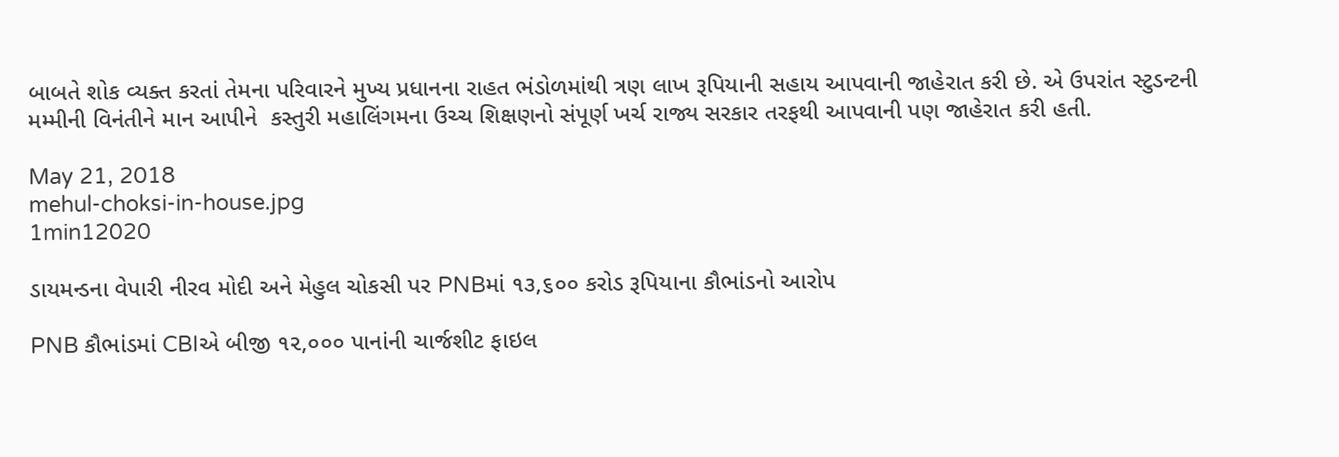બાબતે શોક વ્યક્ત કરતાં તેમના પરિવારને મુખ્ય પ્રધાનના રાહત ભંડોળમાંથી ત્રણ લાખ રૂપિયાની સહાય આપવાની જાહેરાત કરી છે. એ ઉપરાંત સ્ટુડન્ટની મમ્મીની વિનંતીને માન આપીને  કસ્તુરી મહાલિંગમના ઉચ્ચ શિક્ષણનો સંપૂર્ણ ખર્ચ રાજ્ય સરકાર તરફથી આપવાની પણ જાહેરાત કરી હતી.

May 21, 2018
mehul-choksi-in-house.jpg
1min12020

ડાયમન્ડના વેપારી નીરવ મોદી અને મેહુલ ચોકસી પર PNBમાં ૧૩,૬૦૦ કરોડ રૂપિયાના કૌભાંડનો આરોપ

PNB કૌભાંડમાં CBIએ બીજી ૧૨,૦૦૦ પાનાંની ચાર્જશીટ ફાઇલ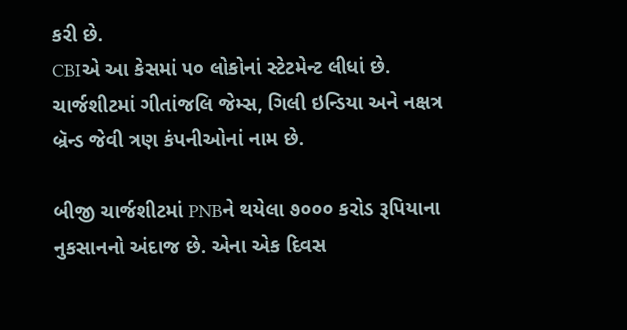કરી છે.
CBIએ આ કેસમાં ૫૦ લોકોનાં સ્ટેટમેન્ટ લીધાં છે. ચાર્જશીટમાં ગીતાંજલિ જેમ્સ, ગિલી ઇન્ડિયા અને નક્ષત્ર બ્રૅન્ડ જેવી ત્રણ કંપનીઓનાં નામ છે.

બીજી ચાર્જશીટમાં PNBને થયેલા ૭૦૦૦ કરોડ રૂપિયાના નુકસાનનો અંદાજ છે. એના એક દિવસ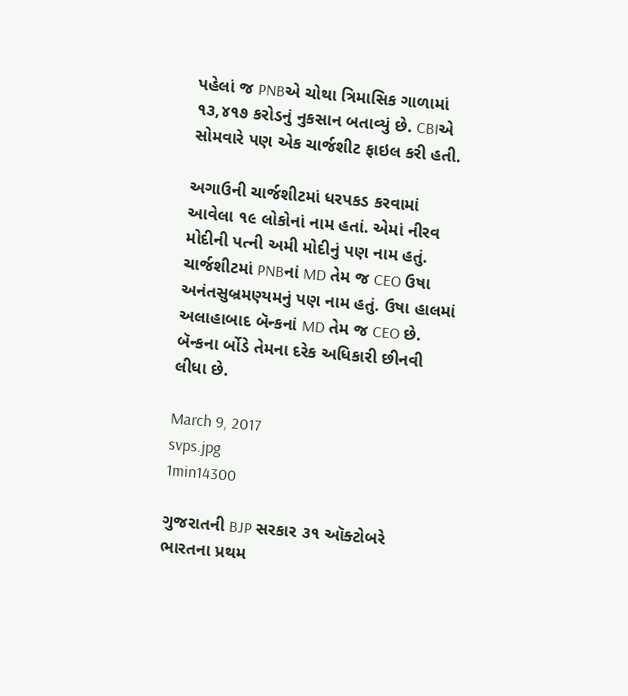પહેલાં જ PNBએ ચોથા ત્રિમાસિક ગાળામાં ૧૩,૪૧૭ કરોડનું નુકસાન બતાવ્યું છે. CBIએ સોમવારે પણ એક ચાર્જશીટ ફાઇલ કરી હતી.

અગાઉની ચાર્જશીટમાં ધરપકડ કરવામાં આવેલા ૧૯ લોકોનાં નામ હતાં. એમાં નીરવ મોદીની પત્ની અમી મોદીનું પણ નામ હતું. ચાર્જશીટમાં PNBનાં MD તેમ જ CEO ઉષા અનંતસુબ્રમણ્યમનું પણ નામ હતું. ઉષા હાલમાં અલાહાબાદ બૅન્કનાં MD તેમ જ CEO છે. બૅન્કના ર્બોડે તેમના દરેક અધિકારી છીનવી લીધા છે.

March 9, 2017
svps.jpg
1min14300

ગુજરાતની BJP સરકાર ૩૧ ઑક્ટોબરે ભારતના પ્રથમ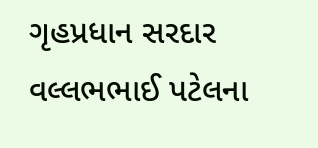ગૃહપ્રધાન સરદાર વલ્લભભાઈ પટેલના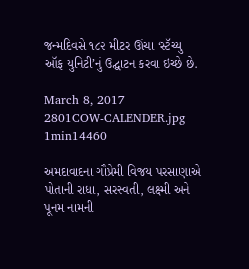જન્મદિવસે ૧૮૨ મીટર ઊંચા ‘સ્ટૅચ્યુ ઑફ યુનિટી’નું ઉદ્ઘાટન કરવા ઇચ્છે છે.

March 8, 2017
2801COW-CALENDER.jpg
1min14460

અમદાવાદના ગૌપ્રેમી વિજય પરસાણાએ પોતાની રાધા, સરસ્વતી, લક્ષ્મી અને પૂનમ નામની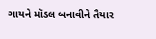ગાયને મૉડલ બનાવીને તૈયાર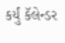કર્યું કૅલેન્ડર